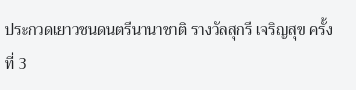ประกวดเยาวชนดนตรีนานาชาติ รางวัลสุกรี เจริญสุข ครั้งที่ 3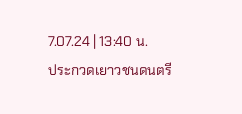7.07.24 | 13:40 น.
ประกวดเยาวชนดนตรี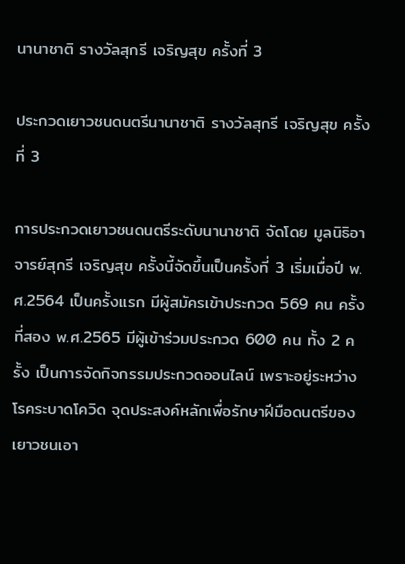นานาชาติ รางวัลสุกรี เจริญสุข ครั้งที่ 3

ประกวดเยาวชนดนตรีนานาชาติ รางวัลสุกรี เจริญสุข ครั้งที่ 3

การประกวดเยาวชนดนตรีระดับนานาชาติ จัดโดย มูลนิธิอาจารย์สุกรี เจริญสุข ครั้งนี้จัดขึ้นเป็นครั้งที่ 3 เริ่มเมื่อปี พ.ศ.2564 เป็นครั้งแรก มีผู้สมัครเข้าประกวด 569 คน ครั้งที่สอง พ.ศ.2565 มีผู้เข้าร่วมประกวด 600 คน ทั้ง 2 ครั้ง เป็นการจัดกิจกรรมประกวดออนไลน์ เพราะอยู่ระหว่างโรคระบาดโควิด จุดประสงค์หลักเพื่อรักษาฝีมือดนตรีของเยาวชนเอา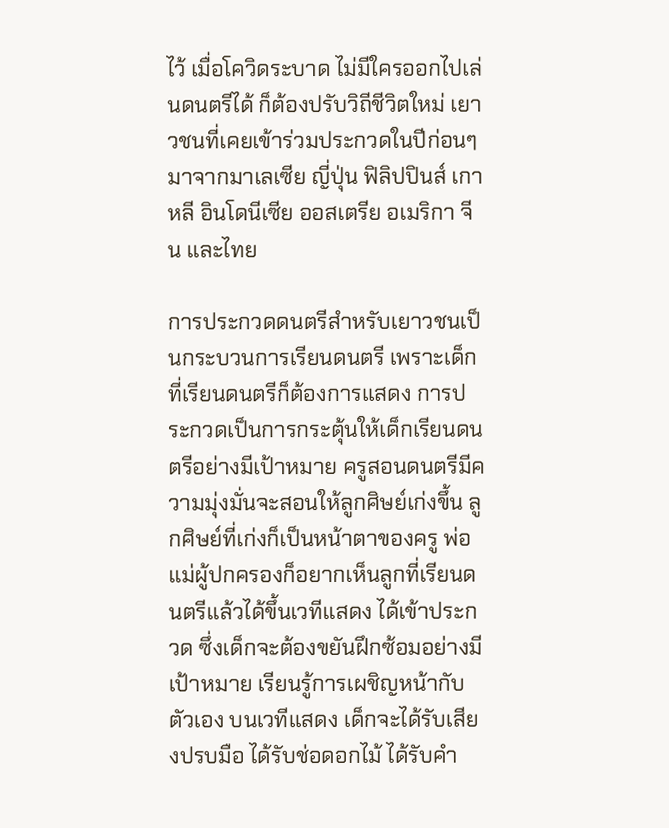ไว้ เมื่อโควิดระบาด ไม่มีใครออกไปเล่นดนตรีได้ ก็ต้องปรับวิถีชีวิตใหม่ เยาวชนที่เคยเข้าร่วมประกวดในปีก่อนๆ มาจากมาเลเซีย ญี่ปุ่น ฟิลิปปินส์ เกาหลี อินโดนีเซีย ออสเตรีย อเมริกา จีน และไทย

การประกวดดนตรีสำหรับเยาวชนเป็นกระบวนการเรียนดนตรี เพราะเด็กที่เรียนดนตรีก็ต้องการแสดง การประกวดเป็นการกระตุ้นให้เด็กเรียนดนตรีอย่างมีเป้าหมาย ครูสอนดนตรีมีความมุ่งมั่นจะสอนให้ลูกศิษย์เก่งขึ้น ลูกศิษย์ที่เก่งก็เป็นหน้าตาของครู พ่อแม่ผู้ปกครองก็อยากเห็นลูกที่เรียนดนตรีแล้วได้ขึ้นเวทีแสดง ได้เข้าประกวด ซึ่งเด็กจะต้องขยันฝึกซ้อมอย่างมีเป้าหมาย เรียนรู้การเผชิญหน้ากับตัวเอง บนเวทีแสดง เด็กจะได้รับเสียงปรบมือ ได้รับช่อดอกไม้ ได้รับคำ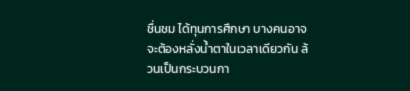ชื่นชม ได้ทุนการศึกษา บางคนอาจจะต้องหลั่งน้ำตาในเวลาเดียวกัน ล้วนเป็นกระบวนกา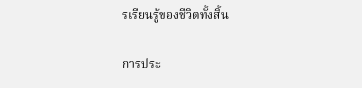รเรียนรู้ของชีวิตทั้งสิ้น

การประ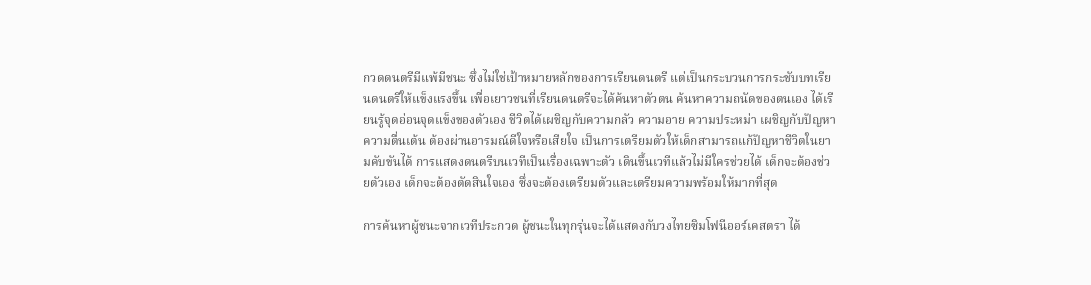กวดดนตรีมีแพ้มีชนะ ซึ่งไม่ใช่เป้าหมายหลักของการเรียนดนตรี แต่เป็นกระบวนการกระชับบทเรียนดนตรีให้แข็งแรงขึ้น เพื่อเยาวชนที่เรียนดนตรีจะได้ค้นหาตัวตน ค้นหาความถนัดของตนเอง ได้เรียนรู้จุดอ่อนจุดแข็งของตัวเอง ชีวิตได้เผชิญกับความกลัว ความอาย ความประหม่า เผชิญกับปัญหา ความตื่นเต้น ต้องผ่านอารมณ์ดีใจหรือเสียใจ เป็นการเตรียมตัวให้เด็กสามารถแก้ปัญหาชีวิตในยามคับขันได้ การแสดงดนตรีบนเวทีเป็นเรื่องเฉพาะตัว เดินขึ้นเวทีแล้วไม่มีใครช่วยได้ เด็กจะต้องช่วยตัวเอง เด็กจะต้องตัดสินใจเอง ซึ่งจะต้องเตรียมตัวและเตรียมความพร้อมให้มากที่สุด

การค้นหาผู้ชนะจากเวทีประกวด ผู้ชนะในทุกรุ่นจะได้แสดงกับวงไทยซิมโฟนีออร์เคสตรา ได้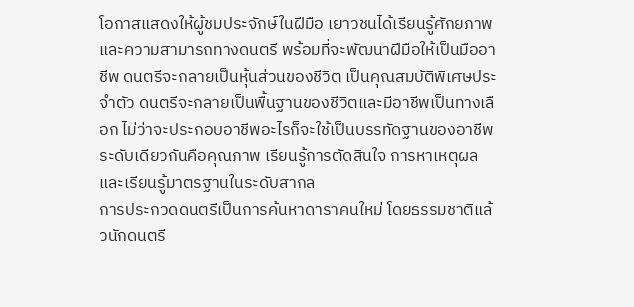โอกาสแสดงให้ผู้ชมประจักษ์ในฝีมือ เยาวชนได้เรียนรู้ศักยภาพและความสามารถทางดนตรี พร้อมที่จะพัฒนาฝีมือให้เป็นมืออาชีพ ดนตรีจะกลายเป็นหุ้นส่วนของชีวิต เป็นคุณสมบัติพิเศษประจำตัว ดนตรีจะกลายเป็นพื้นฐานของชีวิตและมีอาชีพเป็นทางเลือก ไม่ว่าจะประกอบอาชีพอะไรก็จะใช้เป็นบรรทัดฐานของอาชีพระดับเดียวกันคือคุณภาพ เรียนรู้การตัดสินใจ การหาเหตุผล และเรียนรู้มาตรฐานในระดับสากล
การประกวดดนตรีเป็นการค้นหาดาราคนใหม่ โดยธรรมชาติแล้วนักดนตรี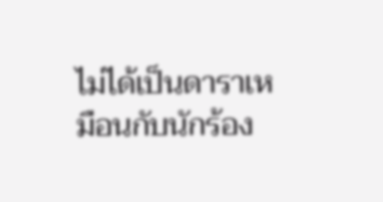ไม่ได้เป็นดาราเหมือนกับนักร้อง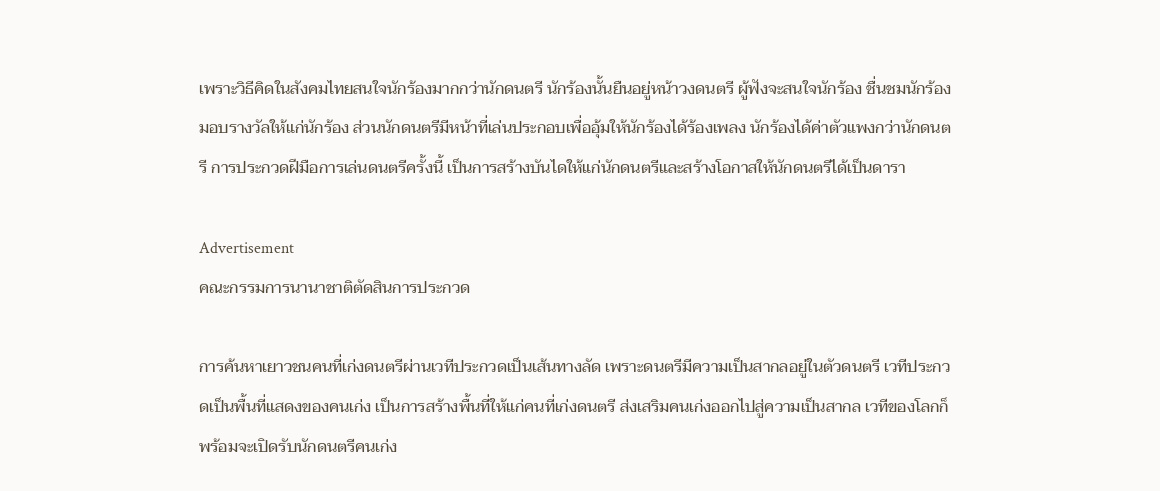เพราะวิธีคิดในสังคมไทยสนใจนักร้องมากกว่านักดนตรี นักร้องนั้นยืนอยู่หน้าวงดนตรี ผู้ฟังจะสนใจนักร้อง ชื่นชมนักร้อง มอบรางวัลให้แก่นักร้อง ส่วนนักดนตรีมีหน้าที่เล่นประกอบเพื่ออุ้มให้นักร้องได้ร้องเพลง นักร้องได้ค่าตัวแพงกว่านักดนตรี การประกวดฝีมือการเล่นดนตรีครั้งนี้ เป็นการสร้างบันไดให้แก่นักดนตรีและสร้างโอกาสให้นักดนตรีได้เป็นดารา

Advertisement
คณะกรรมการนานาชาติตัดสินการประกวด

การค้นหาเยาวชนคนที่เก่งดนตรีผ่านเวทีประกวดเป็นเส้นทางลัด เพราะดนตรีมีความเป็นสากลอยู่ในตัวดนตรี เวทีประกวดเป็นพื้นที่แสดงของคนเก่ง เป็นการสร้างพื้นที่ให้แก่คนที่เก่งดนตรี ส่งเสริมคนเก่งออกไปสู่ความเป็นสากล เวทีของโลกก็พร้อมจะเปิดรับนักดนตรีคนเก่ง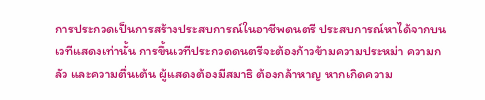การประกวดเป็นการสร้างประสบการณ์ในอาชีพดนตรี ประสบการณ์หาได้จากบนเวทีแสดงเท่านั้น การขึ้นเวทีประกวดดนตรีจะต้องก้าวข้ามความประหม่า ความกลัว และความตื่นเต้น ผู้แสดงต้องมีสมาธิ ต้องกล้าหาญ หากเกิดความ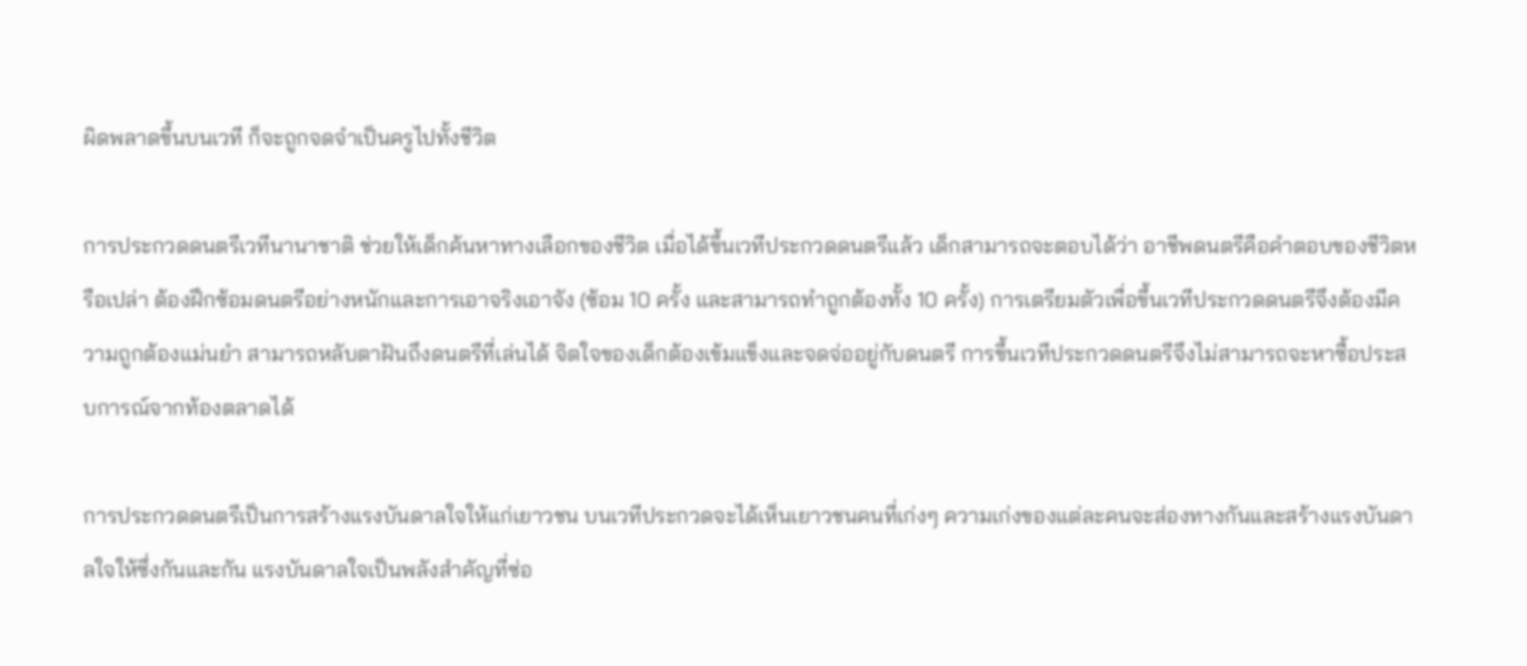ผิดพลาดขึ้นบนเวที ก็จะถูกจดจำเป็นครูไปทั้งชีวิต

การประกวดดนตรีเวทีนานาชาติ ช่วยให้เด็กค้นหาทางเลือกของชีวิต เมื่อได้ขึ้นเวทีประกวดดนตรีแล้ว เด็กสามารถจะตอบได้ว่า อาชีพดนตรีคือคำตอบของชีวิตหรือเปล่า ต้องฝึกซ้อมดนตรีอย่างหนักและการเอาจริงเอาจัง (ซ้อม 10 ครั้ง และสามารถทำถูกต้องทั้ง 10 ครั้ง) การเตรียมตัวเพื่อขึ้นเวทีประกวดดนตรีจึงต้องมีความถูกต้องแม่นยำ สามารถหลับตาฝันถึงดนตรีที่เล่นได้ จิตใจของเด็กต้องเข้มแข็งและจดจ่ออยู่กับดนตรี การขึ้นเวทีประกวดดนตรีจึงไม่สามารถจะหาซื้อประสบการณ์จากท้องตลาดได้

การประกวดดนตรีเป็นการสร้างแรงบันดาลใจให้แก่เยาวชน บนเวทีประกวดจะได้เห็นเยาวชนคนที่เก่งๆ ความเก่งของแต่ละคนจะส่องทางกันและสร้างแรงบันดาลใจให้ซึ่งกันและกัน แรงบันดาลใจเป็นพลังสำคัญที่ซ่อ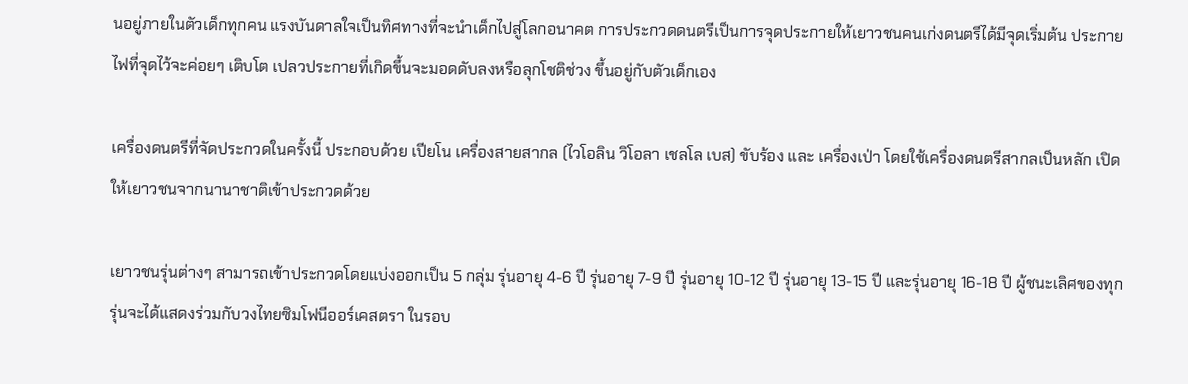นอยู่ภายในตัวเด็กทุกคน แรงบันดาลใจเป็นทิศทางที่จะนำเด็กไปสู่โลกอนาคต การประกวดดนตรีเป็นการจุดประกายให้เยาวชนคนเก่งดนตรีได้มีจุดเริ่มต้น ประกายไฟที่จุดไว้จะค่อยๆ เติบโต เปลวประกายที่เกิดขึ้นจะมอดดับลงหรือลุกโชติช่วง ขึ้นอยู่กับตัวเด็กเอง

เครื่องดนตรีที่จัดประกวดในครั้งนี้ ประกอบด้วย เปียโน เครื่องสายสากล (ไวโอลิน วิโอลา เชลโล เบส) ขับร้อง และ เครื่องเป่า โดยใช้เครื่องดนตรีสากลเป็นหลัก เปิดให้เยาวชนจากนานาชาติเข้าประกวดด้วย

เยาวชนรุ่นต่างๆ สามารถเข้าประกวดโดยแบ่งออกเป็น 5 กลุ่ม รุ่นอายุ 4-6 ปี รุ่นอายุ 7-9 ปี รุ่นอายุ 10-12 ปี รุ่นอายุ 13-15 ปี และรุ่นอายุ 16-18 ปี ผู้ชนะเลิศของทุกรุ่นจะได้แสดงร่วมกับวงไทยซิมโฟนีออร์เคสตรา ในรอบ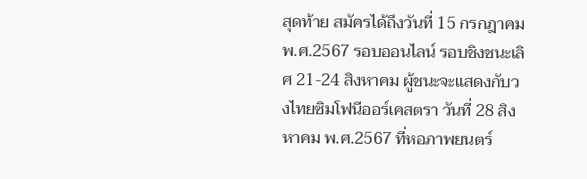สุดท้าย สมัครได้ถึงวันที่ 15 กรกฎาคม พ.ศ.2567 รอบออนไลน์ รอบชิงชนะเลิศ 21-24 สิงหาคม ผู้ชนะจะแสดงกับวงไทยซิมโฟนีออร์เคสตรา วันที่ 28 สิงหาคม พ.ศ.2567 ที่หอภาพยนตร์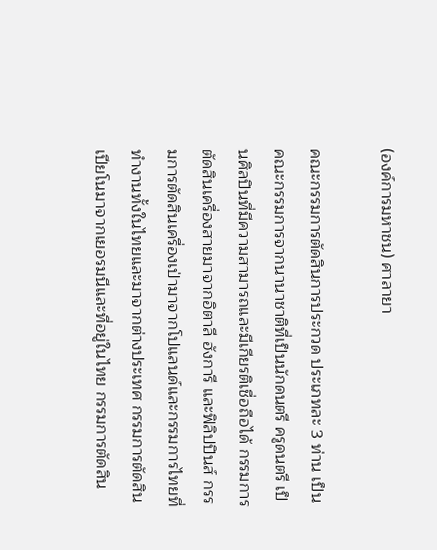(องค์การมหาชน) ศาลายา

คณะกรรมการตัดสินการประกวด ประเภทละ 3 ท่าน เป็นคณะกรรมการจากนานาชาติที่เป็นนักดนตรี ครูดนตรี เป็นศิลปินที่มีความสามารถและมีเกียรติเชื่อถือได้ กรรมการตัดสินเครื่องสายมาจากอิตาลี ฮังการี และฟิลิปปินส์ กรรมการตัดสินเครื่องเป่ามาจากโปแลนด์และกรรมการไทยที่ทำงานทั้งในไทยและมาจากต่างประเทศ กรรมการตัดสินเปียโนมาจากเยอรมนีและที่อยู่ในไทย กรรมการตัดสิน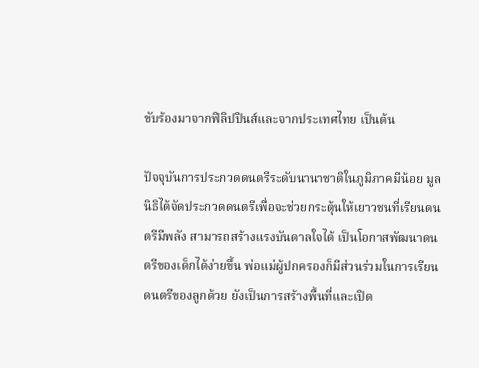ขับร้องมาจากฟิลิปปินส์และจากประเทศไทย เป็นต้น

ปัจจุบันการประกวดดนตรีระดับนานาชาติในภูมิภาคมีน้อย มูลนิธิได้จัดประกวดดนตรีเพื่อจะช่วยกระตุ้นให้เยาวชนที่เรียนดนตรีมีพลัง สามารถสร้างแรงบันดาลใจได้ เป็นโอกาสพัฒนาดนตรีของเด็กได้ง่ายขึ้น พ่อแม่ผู้ปกครองก็มีส่วนร่วมในการเรียนดนตรีของลูกด้วย ยังเป็นการสร้างพื้นที่และเปิด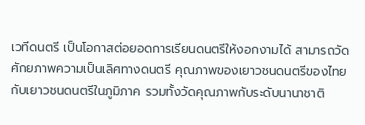เวทีดนตรี เป็นโอกาสต่อยอดการเรียนดนตรีให้งอกงามได้ สามารถวัดศักยภาพความเป็นเลิศทางดนตรี คุณภาพของเยาวชนดนตรีของไทยกับเยาวชนดนตรีในภูมิภาค รวมทั้งวัดคุณภาพกับระดับนานาชาติ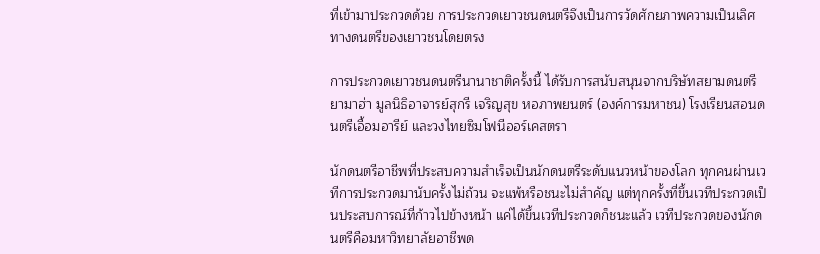ที่เข้ามาประกวดด้วย การประกวดเยาวชนดนตรีจึงเป็นการวัดศักยภาพความเป็นเลิศทางดนตรีของเยาวชนโดยตรง

การประกวดเยาวชนดนตรีนานาชาติครั้งนี้ ได้รับการสนับสนุนจากบริษัทสยามดนตรียามาฮ่า มูลนิธิอาจารย์สุกรี เจริญสุข หอภาพยนตร์ (องค์การมหาชน) โรงเรียนสอนดนตรีเอื้อมอารีย์ และวงไทยซิมโฟนีออร์เคสตรา

นักดนตรีอาชีพที่ประสบความสำเร็จเป็นนักดนตรีระดับแนวหน้าของโลก ทุกคนผ่านเวทีการประกวดมานับครั้งไม่ถ้วน จะแพ้หรือชนะไม่สำคัญ แต่ทุกครั้งที่ขึ้นเวทีประกวดเป็นประสบการณ์ที่ก้าวไปข้างหน้า แค่ได้ขึ้นเวทีประกวดก็ชนะแล้ว เวทีประกวดของนักดนตรีคือมหาวิทยาลัยอาชีพด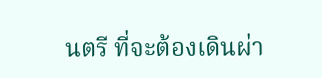นตรี ที่จะต้องเดินผ่า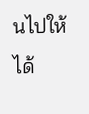นไปให้ได้